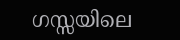ഗസ്സയിലെ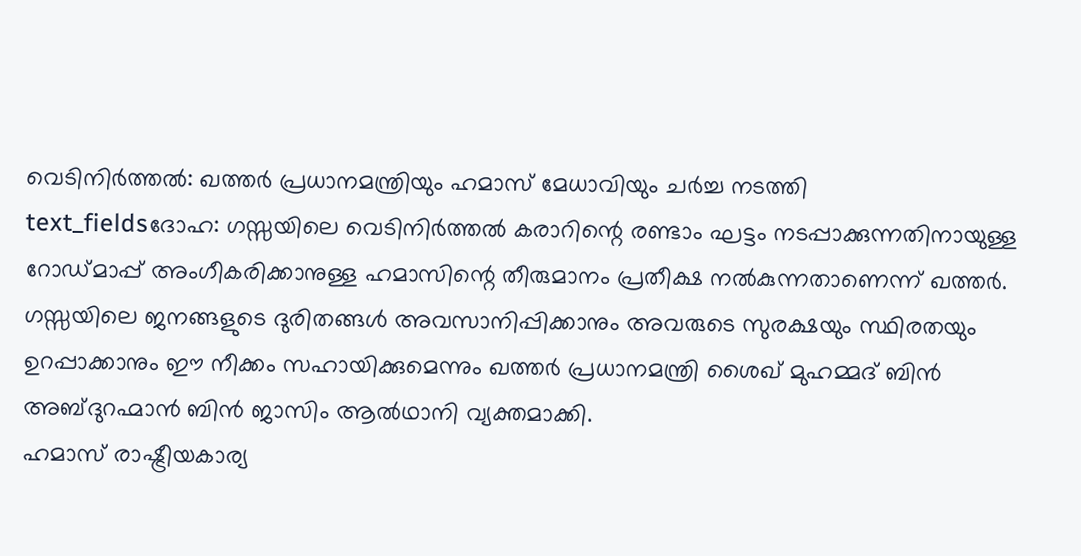വെടിനിർത്തൽ: ഖത്തർ പ്രധാനമന്ത്രിയും ഹമാസ് മേധാവിയും ചർച്ച നടത്തി
text_fieldsദോഹ: ഗസ്സയിലെ വെടിനിർത്തൽ കരാറിന്റെ രണ്ടാം ഘട്ടം നടപ്പാക്കുന്നതിനായുള്ള റോഡ്മാപ്പ് അംഗീകരിക്കാനുള്ള ഹമാസിന്റെ തീരുമാനം പ്രതീക്ഷ നൽകുന്നതാണെന്ന് ഖത്തർ. ഗസ്സയിലെ ജനങ്ങളുടെ ദുരിതങ്ങൾ അവസാനിപ്പിക്കാനും അവരുടെ സുരക്ഷയും സ്ഥിരതയും ഉറപ്പാക്കാനും ഈ നീക്കം സഹായിക്കുമെന്നും ഖത്തർ പ്രധാനമന്ത്രി ശൈഖ് മുഹമ്മദ് ബിൻ അബ്ദുറഹ്മാൻ ബിൻ ജാസിം ആൽഥാനി വ്യക്തമാക്കി.
ഹമാസ് രാഷ്ട്രീയകാര്യ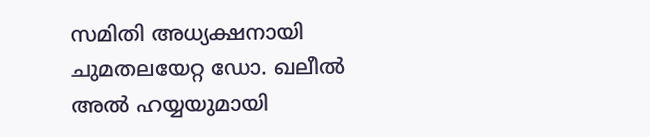സമിതി അധ്യക്ഷനായി ചുമതലയേറ്റ ഡോ. ഖലീൽ അൽ ഹയ്യയുമായി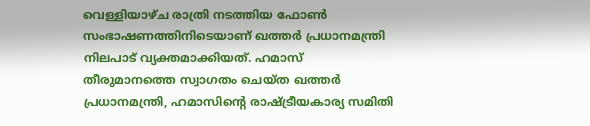വെള്ളിയാഴ്ച രാത്രി നടത്തിയ ഫോൺ സംഭാഷണത്തിനിടെയാണ് ഖത്തർ പ്രധാനമന്ത്രി നിലപാട് വ്യക്തമാക്കിയത്. ഹമാസ് തീരുമാനത്തെ സ്വാഗതം ചെയ്ത ഖത്തർ പ്രധാനമന്ത്രി, ഹമാസിന്റെ രാഷ്ട്രീയകാര്യ സമിതി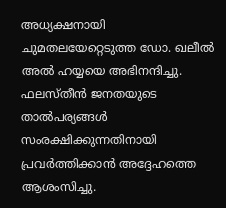അധ്യക്ഷനായി ചുമതലയേറ്റെടുത്ത ഡോ. ഖലീൽ അൽ ഹയ്യയെ അഭിനന്ദിച്ചു. ഫലസ്തീൻ ജനതയുടെ താൽപര്യങ്ങൾ സംരക്ഷിക്കുന്നതിനായി പ്രവർത്തിക്കാൻ അദ്ദേഹത്തെ ആശംസിച്ചു.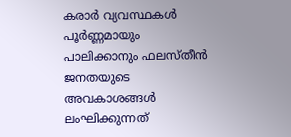കരാർ വ്യവസ്ഥകൾ പൂർണ്ണമായും പാലിക്കാനും ഫലസ്തീൻ ജനതയുടെ അവകാശങ്ങൾ ലംഘിക്കുന്നത്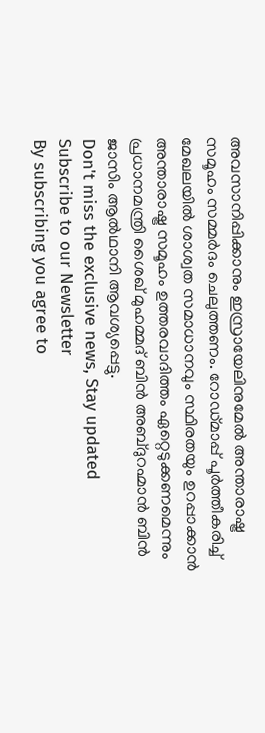അവസാനിപ്പിക്കാനും ഇസ്രായേലിനുമേൽ അന്താരാഷ്ട്ര സമൂഹം സമ്മർദം ചെലുത്തണം. റോഡ്മാപ്പ് പൂർത്തീകരിച്ച് മേഖലയിൽ ശാശ്വത സമാധാനവും സ്ഥിരതയും ഉറപ്പാക്കാൻ അന്താരാഷ്ട്ര സമൂഹം ഉത്തരവാദിത്തം ഏറ്റെടുക്കണമെന്നും പ്രധാനമന്ത്രി ശൈഖ് മുഹമ്മദ് ബിൻ അബ്ദുറഹ്മാൻ ബിൻ ജാസിം ആൽഥാനി ആവശ്യപ്പെട്ടു.
Don't miss the exclusive news, Stay updated
Subscribe to our Newsletter
By subscribing you agree to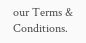our Terms & Conditions.